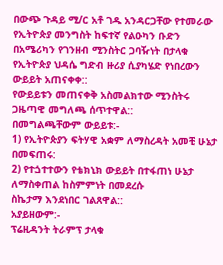በውጭ ጉዳይ ሚ/ር አቶ ገዱ አንዳርጋቸው የተመራው የኢትዮጵያ መንግስት ከፍተኛ የልዑካን ቡድን በአሜሪካን የገንዘብ ሚንስትር ጋባዥነት በታላቁ የኢትዮጵያ ህዳሴ ግድብ ዙሪያ ሲያካሄድ የነበረውን ውይይት አጠናቀቀ::
የውይይቱን መጠናቀቅ አስመልክተው ሚንስትሩ ጋዜጣዊ መግለጫ ሰጥተዋል::
በመግልጫቸውም ውይይቱ:-
1) የኢትዮጵያን ፍትሃዊ አቋም ለማስረዳት አመቺ ሁኔታ በመፍጠሩ:
2) የተጏተተውን የቴክኒክ ውይይት በተፋጠነ ሁኔታ ለማስቀጠል ከስምምነት በመደረሱ
ስኬታማ እንደነበር ገልጸዋል::
አያይዘውም:-
ፕሬዚዳንት ትራምፕ ታላቁ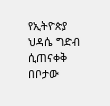የኢትዮጵያ ህዳሴ ግድብ ሲጠናቀቅ በቦታው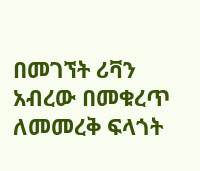በመገኘት ሪቫን አብረው በመቁረጥ ለመመረቅ ፍላጎት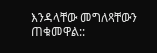እንዳላቸው መግለጻቸውን ጠቁመዋል::